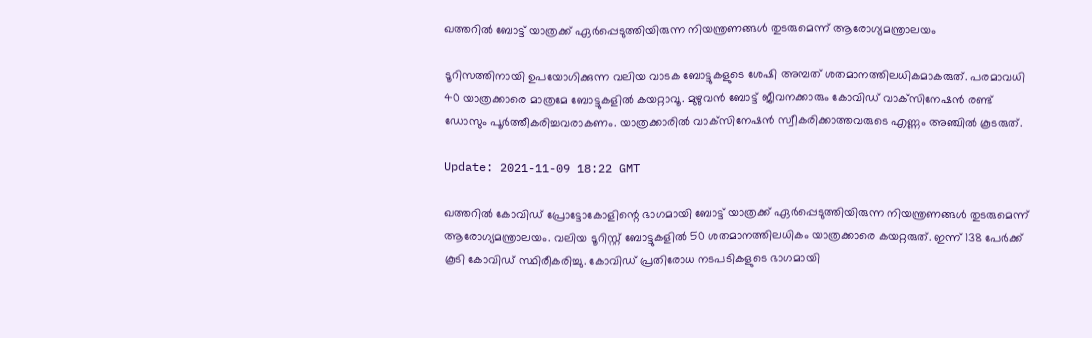ഖത്തറിൽ ബോട്ട് യാത്രക്ക് ഏർപ്പെടുത്തിയിരുന്ന നിയന്ത്രണങ്ങൾ തുടരുമെന്ന് ആരോഗ്യമന്ത്രാലയം

ടൂറിസത്തിനായി ഉപയോഗിക്കുന്ന വലിയ വാടക ബോട്ടുകളുടെ ശേഷി അമ്പത് ശതമാനത്തിലധികമാകരുത്. പരമാവധി 40 യാത്രക്കാരെ മാത്രമേ ബോട്ടുകളിൽ കയറ്റാവൂ. മുഴുവൻ ബോട്ട് ജീവനക്കാരും കോവിഡ് വാക്‌സിനേഷൻ രണ്ട് ഡോസും പൂർത്തീകരിച്ചവരാകണം. യാത്രക്കാരിൽ വാക്‌സിനേഷൻ സ്വീകരിക്കാത്തവരുടെ എണ്ണം അഞ്ചിൽ കൂടരുത്.

Update: 2021-11-09 18:22 GMT

ഖത്തറിൽ കോവിഡ് പ്രോട്ടോകോളിന്റെ ഭാഗമായി ബോട്ട് യാത്രക്ക് ഏർപ്പെടുത്തിയിരുന്ന നിയന്ത്രണങ്ങൾ തുടരുമെന്ന് ആരോഗ്യമന്ത്രാലയം. വലിയ ടൂറിസ്റ്റ് ബോട്ടുകളിൽ 50 ശതമാനത്തിലധികം യാത്രക്കാരെ കയറ്റരുത്. ഇന്ന് 138 പേർക്ക് കൂടി കോവിഡ് സ്ഥിരീകരിച്ചു. കോവിഡ് പ്രതിരോധ നടപടികളുടെ ഭാഗമായി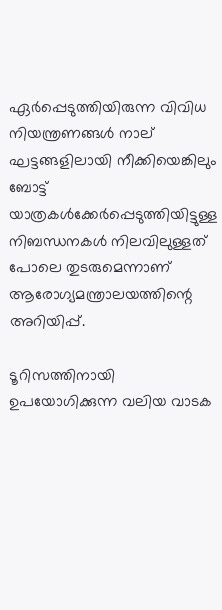ഏർപ്പെടുത്തിയിരുന്ന വിവിധ നിയന്ത്രണങ്ങൾ നാല് ഘട്ടങ്ങളിലായി നീക്കിയെങ്കിലും ബോട്ട് യാത്രകൾക്കേർപ്പെടുത്തിയിട്ടുള്ള നിബന്ധനകൾ നിലവിലുള്ളത് പോലെ തുടരുമെന്നാണ് ആരോഗ്യമന്ത്രാലയത്തിന്റെ അറിയിപ്പ്.

ടൂറിസത്തിനായി ഉപയോഗിക്കുന്ന വലിയ വാടക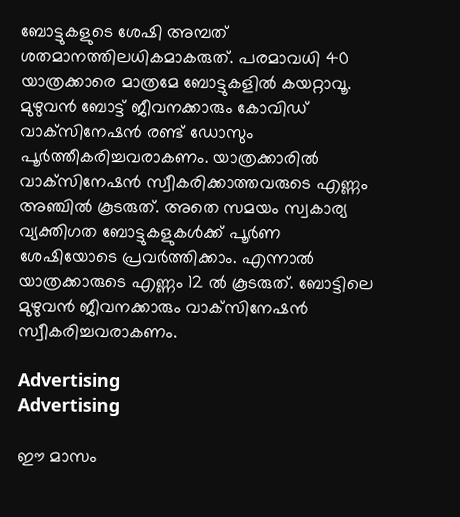ബോട്ടുകളുടെ ശേഷി അമ്പത് ശതമാനത്തിലധികമാകരുത്. പരമാവധി 40 യാത്രക്കാരെ മാത്രമേ ബോട്ടുകളിൽ കയറ്റാവൂ. മുഴുവൻ ബോട്ട് ജീവനക്കാരും കോവിഡ് വാക്‌സിനേഷൻ രണ്ട് ഡോസും പൂർത്തീകരിച്ചവരാകണം. യാത്രക്കാരിൽ വാക്‌സിനേഷൻ സ്വീകരിക്കാത്തവരുടെ എണ്ണം അഞ്ചിൽ കൂടരുത്. അതെ സമയം സ്വകാര്യ വ്യക്തിഗത ബോട്ടുകളുകൾക്ക് പൂർണ ശേഷിയോടെ പ്രവർത്തിക്കാം. എന്നാൽ യാത്രക്കാരുടെ എണ്ണം 12 ൽ കൂടരുത്. ബോട്ടിലെ മുഴുവൻ ജീവനക്കാരും വാക്‌സിനേഷൻ സ്വീകരിച്ചവരാകണം.

Advertising
Advertising

ഈ മാസം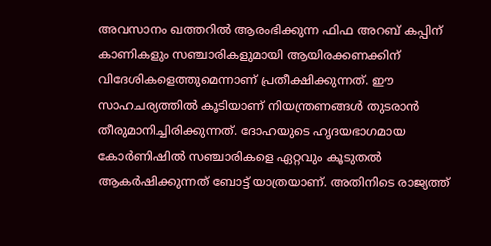അവസാനം ഖത്തറിൽ ആരംഭിക്കുന്ന ഫിഫ അറബ് കപ്പിന് കാണികളും സഞ്ചാരികളുമായി ആയിരക്കണക്കിന് വിദേശികളെത്തുമെന്നാണ് പ്രതീക്ഷിക്കുന്നത്. ഈ സാഹചര്യത്തിൽ കൂടിയാണ് നിയന്ത്രണങ്ങൾ തുടരാൻ തീരുമാനിച്ചിരിക്കുന്നത്. ദോഹയുടെ ഹൃദയഭാഗമായ കോർണിഷിൽ സഞ്ചാരികളെ ഏറ്റവും കൂടുതൽ ആകർഷിക്കുന്നത് ബോട്ട് യാത്രയാണ്. അതിനിടെ രാജ്യത്ത്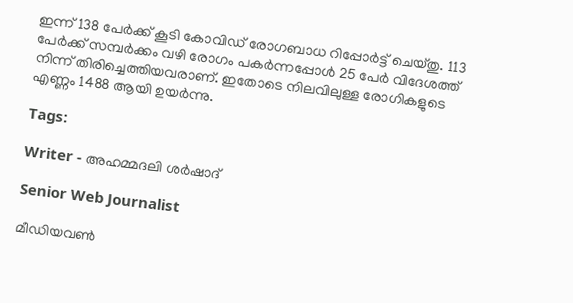ഇന്ന് 138 പേർക്ക് കൂടി കോവിഡ് രോഗബാധ റിപ്പോർട്ട് ചെയ്തു. 113 പേർക്ക് സമ്പർക്കം വഴി രോഗം പകർന്നപ്പോൾ 25 പേർ വിദേശത്ത് നിന്ന് തിരിച്ചെത്തിയവരാണ്. ഇതോടെ നിലവിലുള്ള രോഗികളുടെ എണ്ണം 1488 ആയി ഉയർന്നു.

Tags:

Writer - അഹമ്മദലി ശര്‍ഷാദ്

Senior Web Journalist

മീഡിയവൺ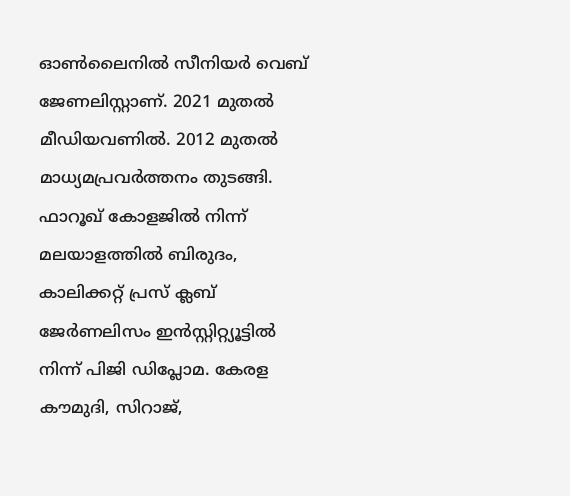ഓൺലൈനിൽ സീനിയർ വെബ് ജേണലിസ്റ്റാണ്. 2021 മുതൽ മീഡിയവണിൽ. 2012 മുതൽ മാധ്യമപ്രവർത്തനം തുടങ്ങി. ഫാറൂഖ് കോളജിൽ നിന്ന് മലയാളത്തിൽ ബിരുദം, കാലിക്കറ്റ് പ്രസ് ക്ലബ് ജേർണലിസം ഇൻസ്റ്റിറ്റ്യൂട്ടിൽ നിന്ന് പിജി ഡിപ്ലോമ. കേരള കൗമുദി, സിറാജ്,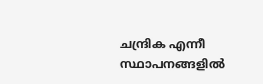ചന്ദ്രിക എന്നീ സ്ഥാപനങ്ങളിൽ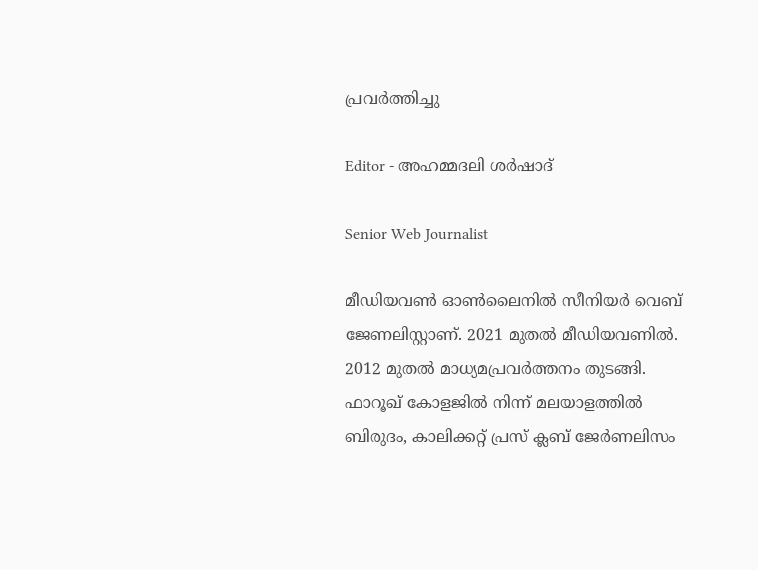പ്രവർത്തിച്ചു

Editor - അഹമ്മദലി ശര്‍ഷാദ്

Senior Web Journalist

മീഡിയവൺ ഓൺലൈനിൽ സീനിയർ വെബ് ജേണലിസ്റ്റാണ്. 2021 മുതൽ മീഡിയവണിൽ. 2012 മുതൽ മാധ്യമപ്രവർത്തനം തുടങ്ങി. ഫാറൂഖ് കോളജിൽ നിന്ന് മലയാളത്തിൽ ബിരുദം, കാലിക്കറ്റ് പ്രസ് ക്ലബ് ജേർണലിസം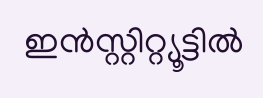ഇൻസ്റ്റിറ്റ്യൂട്ടിൽ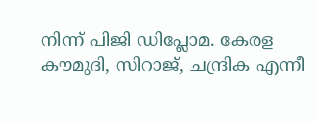നിന്ന് പിജി ഡിപ്ലോമ. കേരള കൗമുദി, സിറാജ്, ചന്ദ്രിക എന്നീ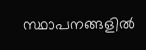സ്ഥാപനങ്ങളിൽ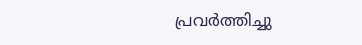പ്രവർത്തിച്ചു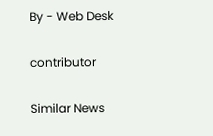By - Web Desk

contributor

Similar News